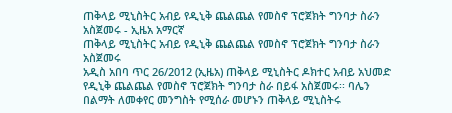ጠቅላይ ሚኒስትር አብይ የዲኒቅ ጨልጨል የመስኖ ፕሮጀክት ግንባታ ስራን አስጀመሩ - ኢዜአ አማርኛ
ጠቅላይ ሚኒስትር አብይ የዲኒቅ ጨልጨል የመስኖ ፕሮጀክት ግንባታ ስራን አስጀመሩ
አዲስ አበባ ጥር 26/2012 (ኢዜአ) ጠቅላይ ሚኒስትር ዶክተር አብይ አህመድ የዲኒቅ ጨልጨል የመስኖ ፕሮጀክት ግንባታ ስራ በይፋ አስጀመሩ፡፡ ባሌን በልማት ለመቀየር መንግስት የሚሰራ መሆኑን ጠቅላይ ሚኒስትሩ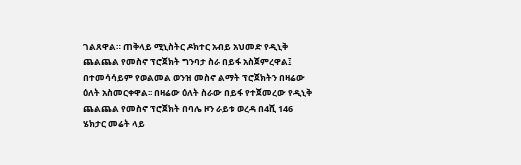ገልጸዋል። ጠቅላይ ሚኒስትር ዶክተር አብይ አህመድ የዲኒቅ ጨልጨል የመስኖ ፕሮጀክት ግንባታ ስራ በይፋ አስጀምረዋል፤ በተመሳሳይም የወልመል ወንዝ መስኖ ልማት ፕሮጀክትን በዛሬው ዕለት አስመርቀዋል፡፡ በዛሬው ዕለት ስራው በይፋ የተጀመረው የዲኒቅ ጨልጨል የመስኖ ፕሮጀክት በባሌ ዞን ራይቱ ወረዳ በ4ሺ 146 ሄክታር መሬት ላይ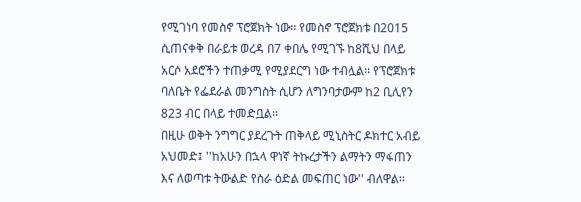የሚገነባ የመስኖ ፕሮጀክት ነው፡፡ የመስኖ ፕሮጀክቱ በ2015 ሲጠናቀቅ በራይቱ ወረዳ በ7 ቀበሌ የሚገኙ ከ8ሺህ በላይ አርሶ አደሮችን ተጠቃሚ የሚያደርግ ነው ተብሏል፡፡ የፕሮጀክቱ ባለቤት የፌደራል መንግስት ሲሆን ለግንባታውም ከ2 ቢሊየን 823 ብር በላይ ተመድቧል፡፡
በዚሁ ወቅት ንግግር ያደረጉት ጠቅላይ ሚኒስትር ዶክተር አብይ አህመድ፤ ''ከአሁን በኋላ ዋነኛ ትኩረታችን ልማትን ማፋጠን እና ለወጣቱ ትውልድ የስራ ዕድል መፍጠር ነው'' ብለዋል፡፡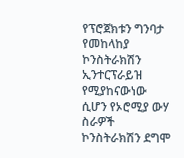የፕሮጀክቱን ግንባታ የመከላከያ ኮንስትራክሽን ኢንተርፕራይዝ የሚያከናውነው ሲሆን የኦሮሚያ ውሃ ስራዎች ኮንስትራክሽን ደግሞ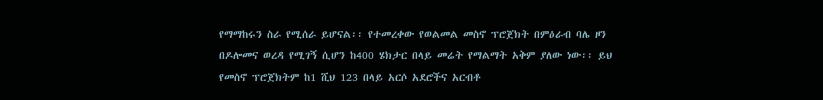የማማከሩን ስራ የሚሰራ ይሆናል፡፡ የተመረቀው የወልመል መስኖ ፕሮጀክት በምዕራብ ባሌ ዞን በዶሎመና ወረዳ የሚገኝ ሲሆን ከ400 ሄክታር በላይ መሬት የማልማት አቅም ያለው ነው፡፡ ይህ የመስኖ ፕሮጀክትም ከ1 ሺህ 123 በላይ አርሶ አደሮችና አርብቶ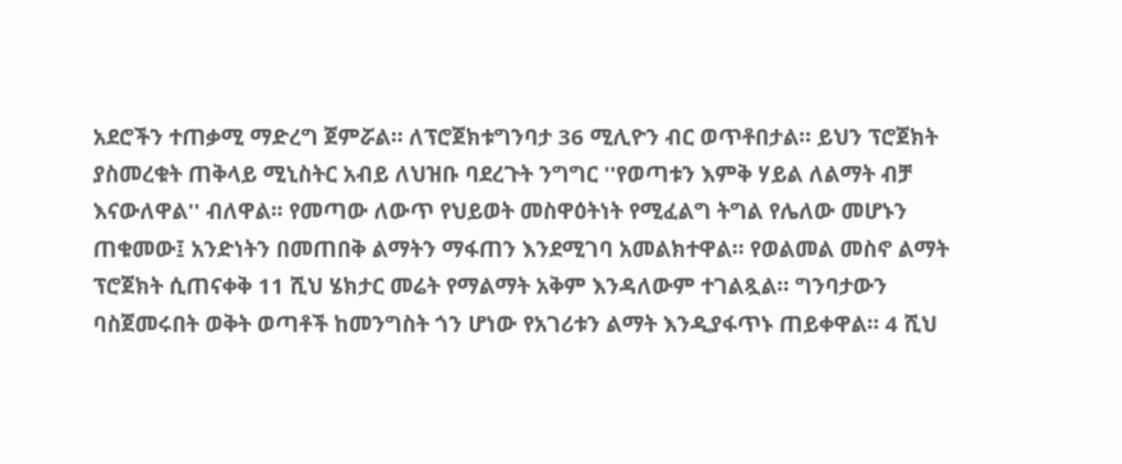አደሮችን ተጠቃሚ ማድረግ ጀምሯል። ለፕሮጀክቱግንባታ 36 ሚሊዮን ብር ወጥቶበታል። ይህን ፕሮጀክት ያስመረቁት ጠቅላይ ሚኒስትር አብይ ለህዝቡ ባደረጉት ንግግር ''የወጣቱን እምቅ ሃይል ለልማት ብቻ እናውለዋል'' ብለዋል፡፡ የመጣው ለውጥ የህይወት መስዋዕትነት የሚፈልግ ትግል የሌለው መሆኑን ጠቁመው፤ አንድነትን በመጠበቅ ልማትን ማፋጠን እንደሚገባ አመልክተዋል። የወልመል መስኖ ልማት ፕሮጀክት ሲጠናቀቅ 11 ሺህ ሄክታር መሬት የማልማት አቅም እንዳለውም ተገልጿል። ግንባታውን ባስጀመሩበት ወቅት ወጣቶች ከመንግስት ጎን ሆነው የአገሪቱን ልማት እንዲያፋጥኑ ጠይቀዋል። 4 ሺህ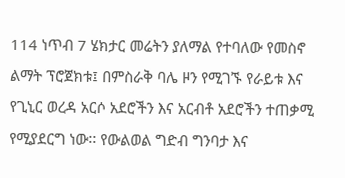114 ነጥብ 7 ሄክታር መሬትን ያለማል የተባለው የመስኖ ልማት ፕሮጀክቱ፤ በምስራቅ ባሌ ዞን የሚገኙ የራይቱ እና የጊኒር ወረዳ አርሶ አደሮችን እና አርብቶ አደሮችን ተጠቃሚ የሚያደርግ ነው፡፡ የውልወል ግድብ ግንባታ እና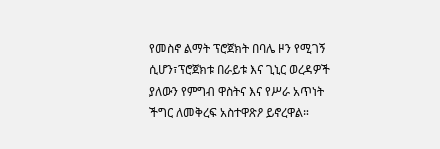የመስኖ ልማት ፕሮጀክት በባሌ ዞን የሚገኝ ሲሆን፣ፕሮጀክቱ በራይቱ እና ጊኒር ወረዳዎች ያለውን የምግብ ዋስትና እና የሥራ አጥነት ችግር ለመቅረፍ አስተዋጽዖ ይኖረዋል።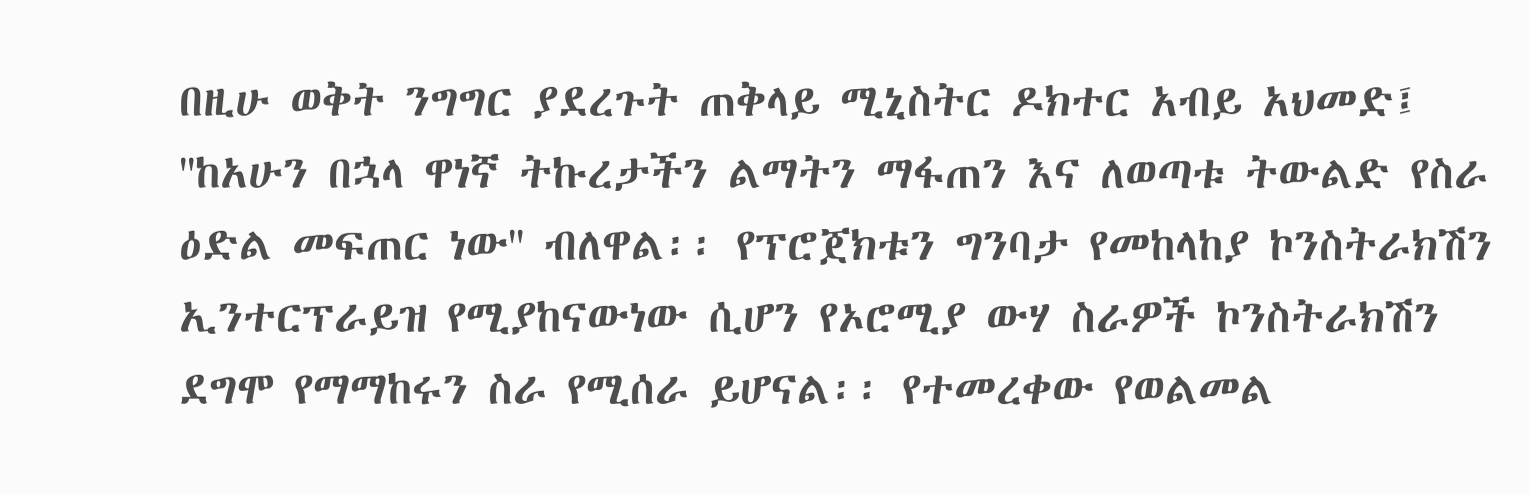በዚሁ ወቅት ንግግር ያደረጉት ጠቅላይ ሚኒስትር ዶክተር አብይ አህመድ፤ ''ከአሁን በኋላ ዋነኛ ትኩረታችን ልማትን ማፋጠን እና ለወጣቱ ትውልድ የስራ ዕድል መፍጠር ነው'' ብለዋል፡፡ የፕሮጀክቱን ግንባታ የመከላከያ ኮንስትራክሽን ኢንተርፕራይዝ የሚያከናውነው ሲሆን የኦሮሚያ ውሃ ስራዎች ኮንስትራክሽን ደግሞ የማማከሩን ስራ የሚሰራ ይሆናል፡፡ የተመረቀው የወልመል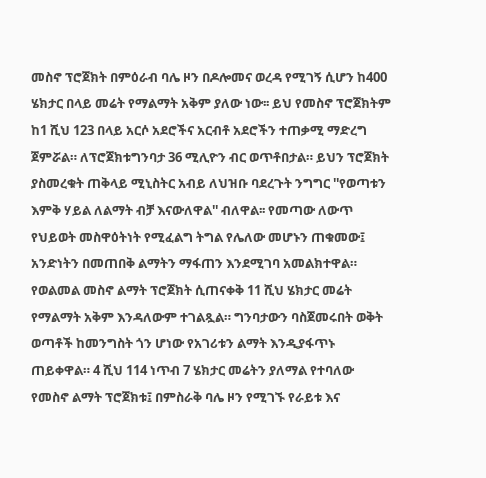መስኖ ፕሮጀክት በምዕራብ ባሌ ዞን በዶሎመና ወረዳ የሚገኝ ሲሆን ከ400 ሄክታር በላይ መሬት የማልማት አቅም ያለው ነው፡፡ ይህ የመስኖ ፕሮጀክትም ከ1 ሺህ 123 በላይ አርሶ አደሮችና አርብቶ አደሮችን ተጠቃሚ ማድረግ ጀምሯል። ለፕሮጀክቱግንባታ 36 ሚሊዮን ብር ወጥቶበታል። ይህን ፕሮጀክት ያስመረቁት ጠቅላይ ሚኒስትር አብይ ለህዝቡ ባደረጉት ንግግር ''የወጣቱን እምቅ ሃይል ለልማት ብቻ እናውለዋል'' ብለዋል፡፡ የመጣው ለውጥ የህይወት መስዋዕትነት የሚፈልግ ትግል የሌለው መሆኑን ጠቁመው፤ አንድነትን በመጠበቅ ልማትን ማፋጠን እንደሚገባ አመልክተዋል። የወልመል መስኖ ልማት ፕሮጀክት ሲጠናቀቅ 11 ሺህ ሄክታር መሬት የማልማት አቅም እንዳለውም ተገልጿል። ግንባታውን ባስጀመሩበት ወቅት ወጣቶች ከመንግስት ጎን ሆነው የአገሪቱን ልማት እንዲያፋጥኑ ጠይቀዋል። 4 ሺህ 114 ነጥብ 7 ሄክታር መሬትን ያለማል የተባለው የመስኖ ልማት ፕሮጀክቱ፤ በምስራቅ ባሌ ዞን የሚገኙ የራይቱ እና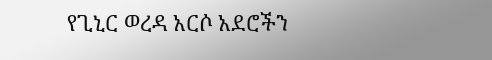የጊኒር ወረዳ አርሶ አደሮችን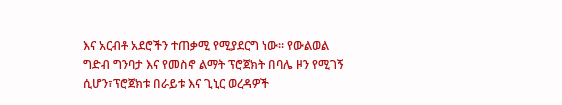እና አርብቶ አደሮችን ተጠቃሚ የሚያደርግ ነው፡፡ የውልወል ግድብ ግንባታ እና የመስኖ ልማት ፕሮጀክት በባሌ ዞን የሚገኝ ሲሆን፣ፕሮጀክቱ በራይቱ እና ጊኒር ወረዳዎች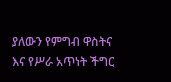ያለውን የምግብ ዋስትና እና የሥራ አጥነት ችግር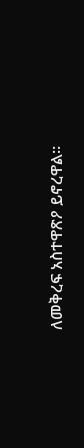ለመቅረፍ አስተዋጽዖ ይኖረዋል።